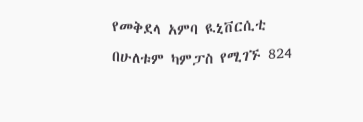የመቅደላ አምባ ዪኒቨርሲቲ በሁለቱም ካምፓስ የሚገኙ 824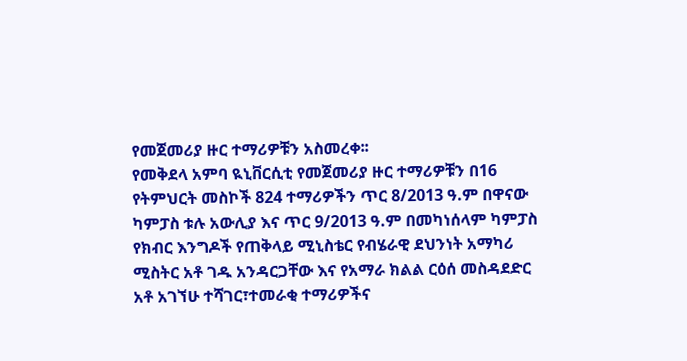የመጀመሪያ ዙር ተማሪዎቹን አስመረቀ፡፡
የመቅደላ አምባ ዪኒቨርሲቲ የመጀመሪያ ዙር ተማሪዎቹን በ16 የትምህርት መስኮች 824 ተማሪዎችን ጥር 8/2013 ዓ.ም በዋናው ካምፓስ ቱሉ አውሊያ እና ጥር 9/2013 ዓ.ም በመካነሰላም ካምፓስ የክብር እንግዶች የጠቅላይ ሚኒስቴር የብሄራዊ ደህንነት አማካሪ ሚስትር አቶ ገዱ አንዳርጋቸው እና የአማራ ክልል ርዕሰ መስዳደድር አቶ አገኘሁ ተሻገር፣ተመራቂ ተማሪዎችና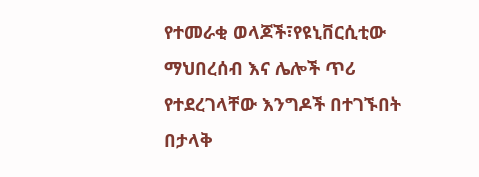የተመራቂ ወላጆች፣የዩኒቨርሲቲው ማህበረሰብ እና ሌሎች ጥሪ የተደረገላቸው እንግዶች በተገኙበት በታላቅ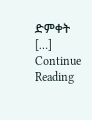ድምቀት […]
Continue Reading